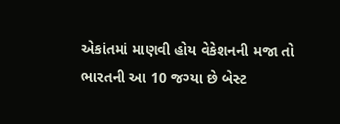એકાંતમાં માણવી હોય વેકેશનની મજા તો ભારતની આ 10 જગ્યા છે બેસ્ટ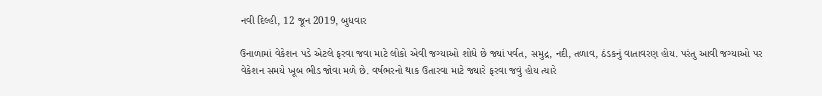નવી દિલ્હી, 12 જૂન 2019, બુધવાર

ઉનાળામાં વેકેશન પડે એટલે ફરવા જવા માટે લોકો એવી જગ્યાઓ શોધે છે જ્યાં પર્વત, સમુદ્ર, નદી, તળાવ, ઠંડકનું વાતાવરણ હોય. પરંતુ આવી જગ્યાઓ પર વેકેશન સમયે ખૂબ ભીડ જોવા મળે છે. વર્ષભરનો થાક ઉતારવા માટે જ્યારે ફરવા જવું હોય ત્યારે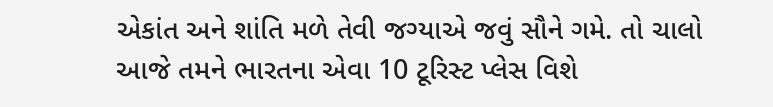એકાંત અને શાંતિ મળે તેવી જગ્યાએ જવું સૌને ગમે. તો ચાલો આજે તમને ભારતના એવા 10 ટૂરિસ્ટ પ્લેસ વિશે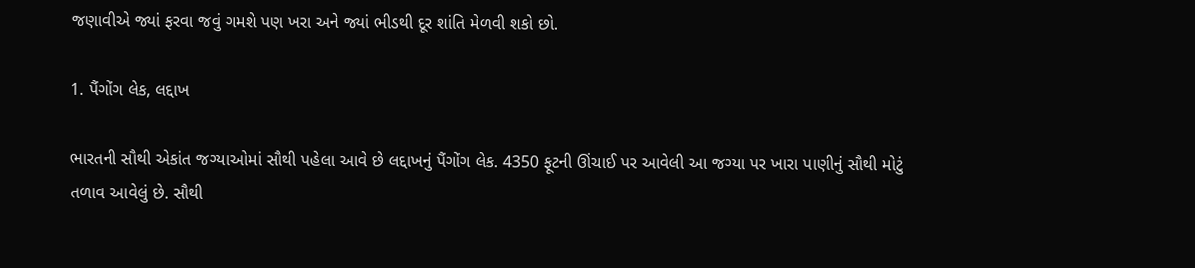જણાવીએ જ્યાં ફરવા જવું ગમશે પણ ખરા અને જ્યાં ભીડથી દૂર શાંતિ મેળવી શકો છો.

1. પૈંગોંગ લેક, લદ્દાખ

ભારતની સૌથી એકાંત જગ્યાઓમાં સૌથી પહેલા આવે છે લદ્દાખનું પૈંગોંગ લેક. 4350 ફૂટની ઊંચાઈ પર આવેલી આ જગ્યા પર ખારા પાણીનું સૌથી મોટું તળાવ આવેલું છે. સૌથી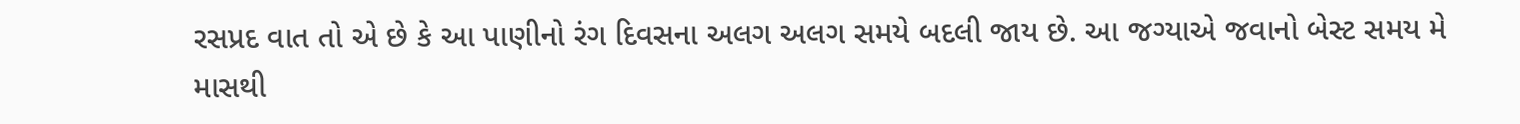રસપ્રદ વાત તો એ છે કે આ પાણીનો રંગ દિવસના અલગ અલગ સમયે બદલી જાય છે. આ જગ્યાએ જવાનો બેસ્ટ સમય મે માસથી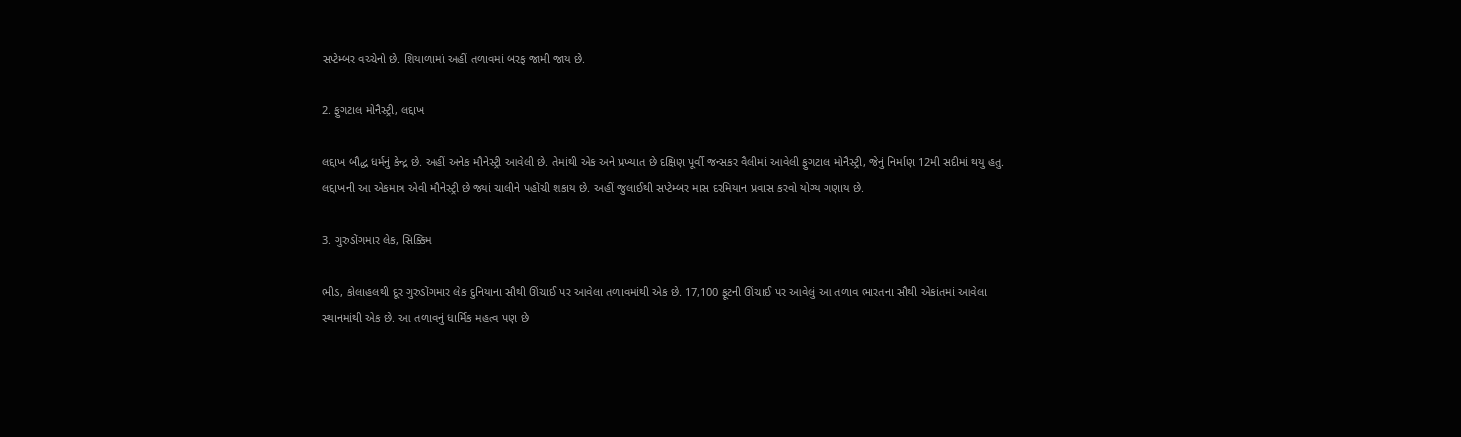સપ્ટેમ્બર વચ્ચેનો છે. શિયાળામાં અહીં તળાવમાં બરફ જામી જાય છે.

2. ફુગટાલ મોનૈસ્ટ્રી, લદ્દાખ

લદ્દાખ બૌદ્ધ ધર્મનું કેન્દ્ર છે. અહીં અનેક મૌનેસ્ટ્રી આવેલી છે. તેમાંથી એક અને પ્રખ્યાત છે દક્ષિણ પૂર્વી જન્સકર વૈલીમાં આવેલી ફુગટાલ મોનૈસ્ટ્રી, જેનું નિર્માણ 12મી સદીમાં થયુ હતુ. લદ્દાખની આ એકમાત્ર એવી મૌનેસ્ટ્રી છે જ્યાં ચાલીને પહોંચી શકાય છે. અહીં જુલાઈથી સપ્ટેમ્બર માસ દરમિયાન પ્રવાસ કરવો યોગ્ય ગણાય છે.

3. ગુરુડોંગમાર લેક, સિક્કિમ

ભીડ, કોલાહલથી દૂર ગુરુડોંગમાર લેક દુનિયાના સૌથી ઊંચાઈ પર આવેલા તળાવમાંથી એક છે. 17,100 ફૂટની ઊંચાઈ પર આવેલું આ તળાવ ભારતના સૌથી એકાંતમાં આવેલા સ્થાનમાંથી એક છે. આ તળાવનું ધાર્મિક મહત્વ પણ છે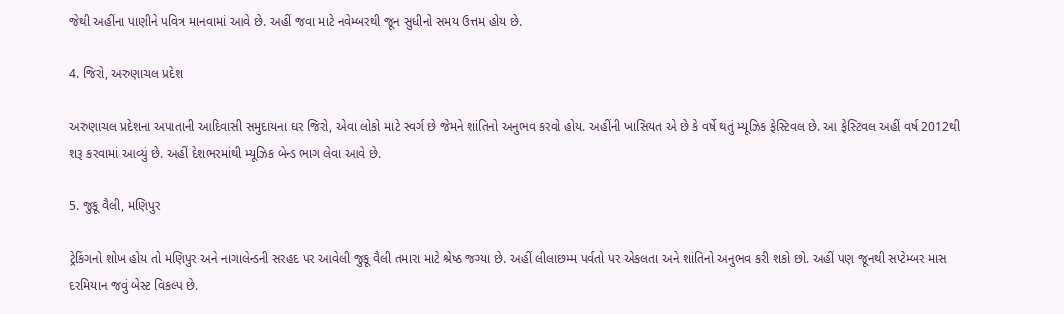જેથી અહીંના પાણીને પવિત્ર માનવામાં આવે છે. અહીં જવા માટે નવેમ્બરથી જૂન સુધીનો સમય ઉત્તમ હોય છે.

4. જિરો, અરુણાચલ પ્રદેશ

અરુણાચલ પ્રદેશના અપાતાની આદિવાસી સમુદાયના ઘર જિરો, એવા લોકો માટે સ્વર્ગ છે જેમને શાંતિનો અનુભવ કરવો હોય. અહીંની ખાસિયત એ છે કે વર્ષે થતું મ્યૂઝિક ફેસ્ટિવલ છે. આ ફેસ્ટિવલ અહીં વર્ષ 2012થી શરૂ કરવામાં આવ્યું છે. અહીં દેશભરમાંથી મ્યૂઝિક બેન્ડ ભાગ લેવા આવે છે.

5. જુકૂ વૈલી, મણિપુર

ટ્રેકિંગનો શોખ હોય તો મણિપુર અને નાગાલેન્ડની સરહદ પર આવેલી જુકૂ વૈલી તમારા માટે શ્રેષ્ઠ જગ્યા છે. અહીં લીલાછમ્મ પર્વતો પર એકલતા અને શાંતિનો અનુભવ કરી શકો છો. અહીં પણ જૂનથી સપ્ટેમ્બર માસ દરમિયાન જવું બેસ્ટ વિકલ્પ છે.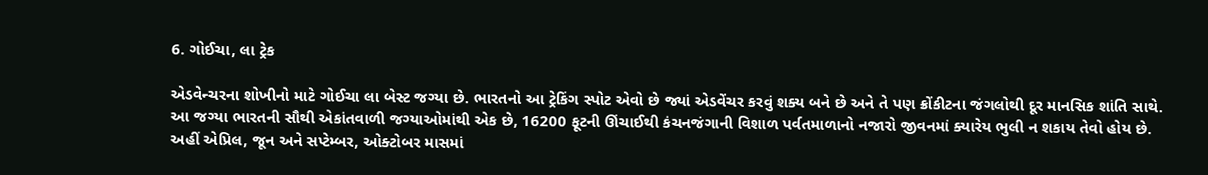6. ગોઈચા, લા ટ્રેક

એડવેન્ચરના શોખીનો માટે ગોઈચા લા બેસ્ટ જગ્યા છે. ભારતનો આ ટ્રેકિંગ સ્પોટ એવો છે જ્યાં એડવેંચર કરવું શક્ય બને છે અને તે પણ ક્રોંકીટના જંગલોથી દૂર માનસિક શાંતિ સાથે. આ જગ્યા ભારતની સૌથી એકાંતવાળી જગ્યાઓમાંથી એક છે, 16200 ફૂટની ઊંચાઈથી કંચનજંગાની વિશાળ પર્વતમાળાનો નજારો જીવનમાં ક્યારેય ભુલી ન શકાય તેવો હોય છે. અહીં એપ્રિલ, જૂન અને સપ્ટેમ્બર, ઓક્ટોબર માસમાં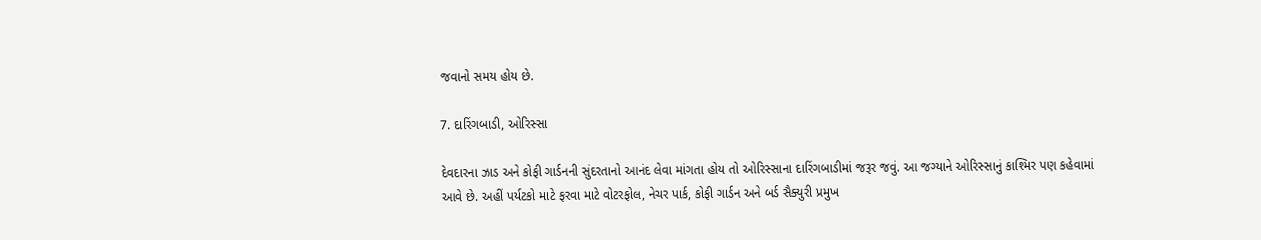જવાનો સમય હોય છે.

7. દારિંગબાડી, ઓરિસ્સા

દેવદારના ઝાડ અને કોફી ગાર્ડનની સુંદરતાનો આનંદ લેવા માંગતા હોય તો ઓરિસ્સાના દારિંગબાડીમાં જરૂર જવું. આ જગ્યાને ઓરિસ્સાનું કાશ્મિર પણ કહેવામાં આવે છે. અહીં પર્યટકો માટે ફરવા માટે વોટરફોલ, નેચર પાર્ક, કોફી ગાર્ડન અને બર્ડ સૈક્યુરી પ્રમુખ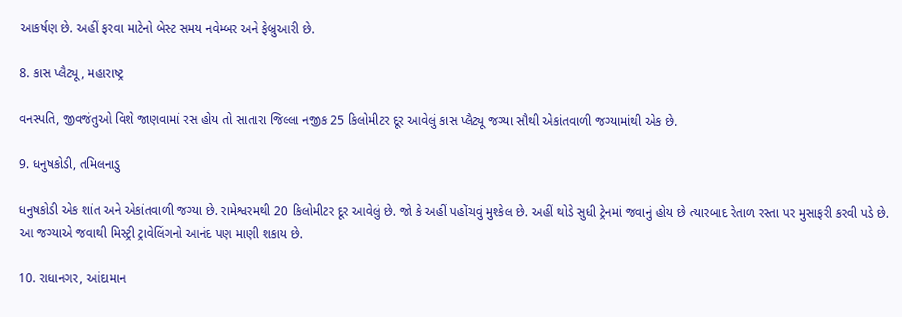આકર્ષણ છે. અહીં ફરવા માટેનો બેસ્ટ સમય નવેમ્બર અને ફેબ્રુઆરી છે.

8. કાસ પ્લૈટ્યૂ, મહારાષ્ટ્ર

વનસ્પતિ, જીવજંતુઓ વિશે જાણવામાં રસ હોય તો સાતારા જિલ્લા નજીક 25 કિલોમીટર દૂર આવેલું કાસ પ્લૈટ્યૂ જગ્યા સૌથી એકાંતવાળી જગ્યામાંથી એક છે.

9. ધનુષકોડી, તમિલનાડુ

ધનુષકોડી એક શાંત અને એકાંતવાળી જગ્યા છે. રામેશ્વરમથી 20 કિલોમીટર દૂર આવેલું છે. જો કે અહીં પહોંચવું મુશ્કેલ છે. અહીં થોડે સુધી ટ્રેનમાં જવાનું હોય છે ત્યારબાદ રેતાળ રસ્તા પર મુસાફરી કરવી પડે છે. આ જગ્યાએ જવાથી મિસ્ટ્રી ટ્રાવેલિંગનો આનંદ પણ માણી શકાય છે.

10. રાધાનગર, આંદામાન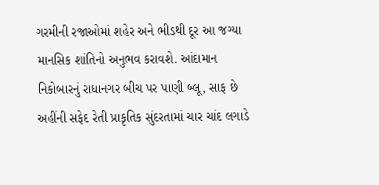ગરમીની રજાઓમાં શહેર અને ભીડથી દૂર આ જગ્યા માનસિક શાંતિનો અનુભવ કરાવશે. આંદામાન નિકોબારનું રાધાનગર બીચ પર પાણી બ્લૂ, સાફ છે અહીંની સફેદ રેતી પ્રાકૃતિક સુંદરતામાં ચાર ચાંદ લગાડે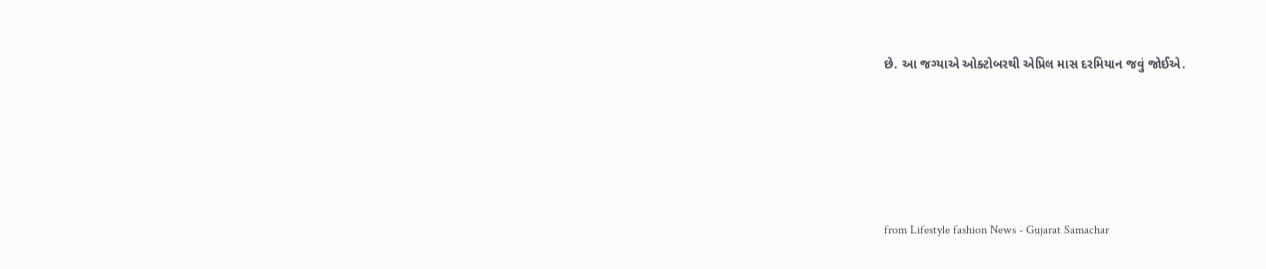છે. આ જગ્યાએ ઓક્ટોબરથી એપ્રિલ માસ દરમિયાન જવું જોઈએ.





from Lifestyle fashion News - Gujarat Samachar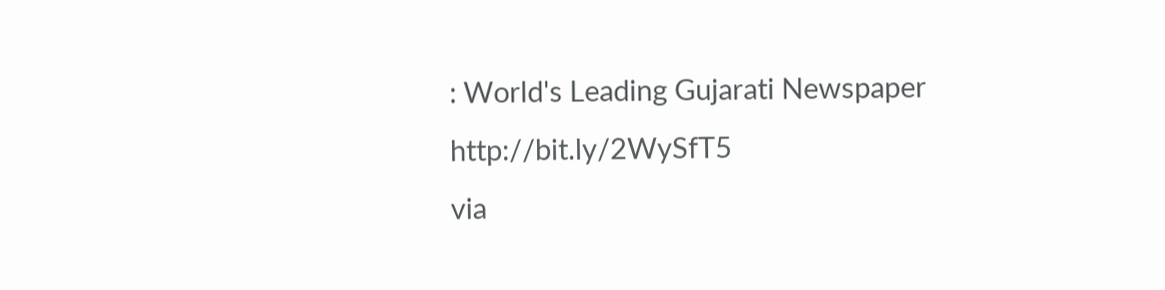: World's Leading Gujarati Newspaper http://bit.ly/2WySfT5
via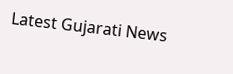Latest Gujarati News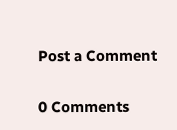Post a Comment

0 Comments